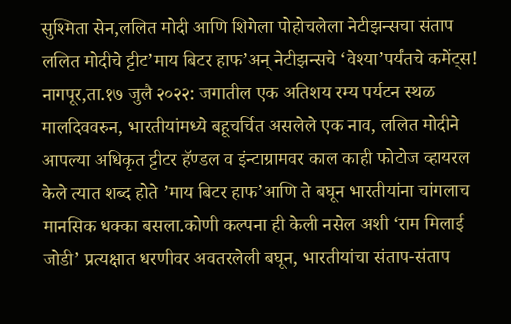सुश्मिता सेन,ललित मोदी आणि शिगेला पोहोचलेला नेटीझन्सचा संताप
ललित मोदीचे ट्टीट’माय बिटर हाफ’अन् नेटीझन्सचे ‘वेश्या’पर्यंतचे कमेंट्स!
नागपूर,ता.१७ जुलै २०२२: जगातील एक अतिशय रम्य पर्यटन स्थळ मालदिववरुन, भारतीयांमध्ये बहूचर्चित असलेले एक नाव, ललित मोदीने आपल्या अधिकृत ट्टीटर हॅण्डल व इंन्टाग्रामवर काल काही फोटोज व्हायरल केले त्यात शब्द होते ’माय बिटर हाफ’आणि ते बघून भारतीयांना चांगलाच मानसिक धक्का बसला.कोणी कल्पना ही केली नसेल अशी ‘राम मिलाई जोडी’ प्रत्यक्षात धरणीवर अवतरलेली बघून, भारतीयांचा संताप-संताप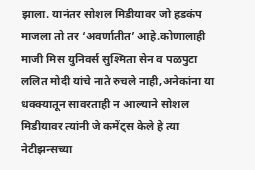झाला. यानंतर सोशल मिडीयावर जो हडकंप माजला तो तर ‘अवर्णातीत’ आहे.कोणालाही माजी मिस युनिवर्स सुश्मिता सेन व पळपुटा ललित मोदी यांचे नाते रुचले नाही,अनेकांना या धक्क्यातून सावरताही न आल्याने सोशल मिडीयावर त्यांनी जे कमेंट्स केले हे त्या नेटीझन्सच्या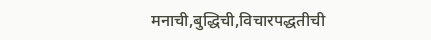मनाची,बुद्धिची,विचारपद्धतीची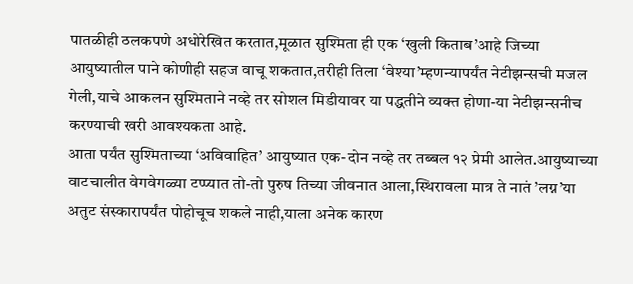पातळीही ठलकपणे अधोरेखित करतात,मूळात सुश्मिता ही एक ‘खुली किताब’आहे जिच्या आयुष्यातील पाने कोणीही सहज वाचू शकतात,तरीही तिला ‘वेश्या’म्हणन्यापर्यंत नेटीझन्सची मजल गेली,याचे आकलन सुश्मिताने नव्हे तर सोशल मिडीयावर या पद्धतीने व्यक्त होणा-या नेटीझन्सनीच करण्याची खरी आवश्यकता आहे.
आता पर्यंत सुश्मिताच्या ‘अविवाहित’ आयुष्यात एक-दोन नव्हे तर तब्बल १२ प्रेमी आलेत.आयुष्याच्या वाटचालीत वेगवेगळ्या टप्प्यात तो-तो पुरुष तिच्या जीवनात आला,स्थिरावला मात्र ते नातं ’लग्न’या अतुट संस्कारापर्यंत पोहोचूच शकले नाही,याला अनेक कारण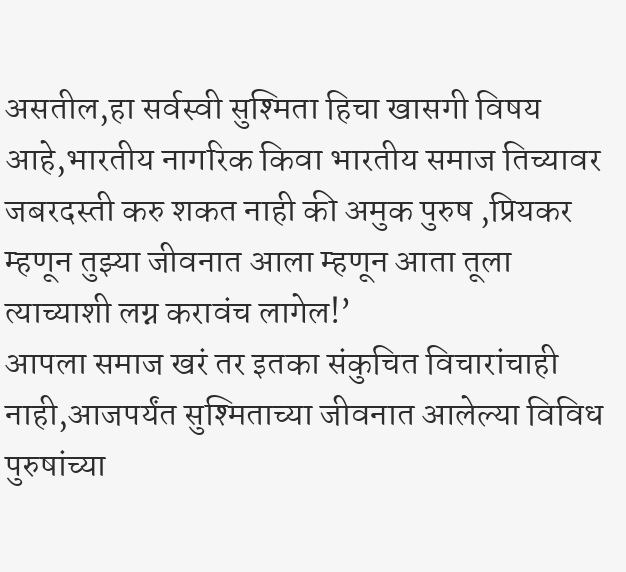असतील,हा सर्वस्वी सुश्मिता हिचा खासगी विषय आहे,भारतीय नागरिक किवा भारतीय समाज तिच्यावर जबरदस्ती करु शकत नाही की अमुक पुरुष ,प्रियकर म्हणून तुझ्या जीवनात आला म्हणून आता तूला त्याच्याशी लग्न करावंच लागेल!’
आपला समाज खरं तर इतका संकुचित विचारांचाही नाही,आजपर्यंत सुश्मिताच्या जीवनात आलेल्या विविध पुरुषांच्या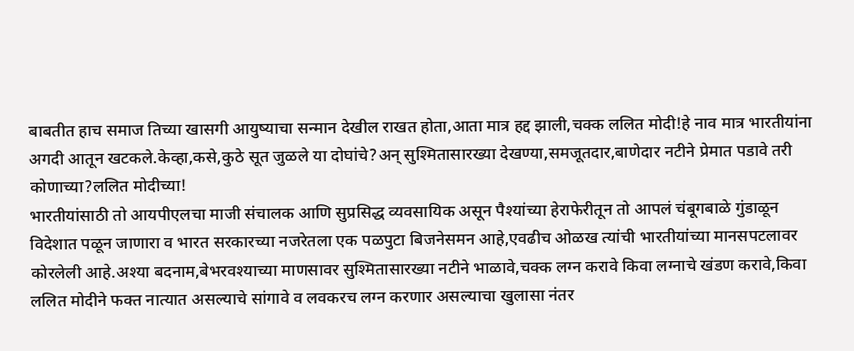बाबतीत हाच समाज तिच्या खासगी आयुष्याचा सन्मान देखील राखत होता,आता मात्र हद्द झाली,चक्क ललित मोदी!हे नाव मात्र भारतीयांना अगदी आतून खटकले.केव्हा,कसे,कुठे सूत जुळले या दोघांचे?अन् सुश्मितासारख्या देखण्या,समजूतदार,बाणेदार नटीने प्रेमात पडावे तरी कोणाच्या?ललित मोदीच्या!
भारतीयांसाठी तो आयपीएलचा माजी संचालक आणि सुप्रसिद्ध व्यवसायिक असून पैश्यांच्या हेराफेरीतून तो आपलं चंबूगबाळे गुंडाळून विदेशात पळून जाणारा व भारत सरकारच्या नजरेतला एक पळपुटा बिजनेसमन आहे,एवढीच ओळख त्यांची भारतीयांच्या मानसपटलावर कोरलेली आहे.अश्या बदनाम,बेभरवश्याच्या माणसावर सुश्मितासारख्या नटीने भाळावे,चक्क लग्न करावे किवा लग्नाचे खंडण करावे,किवा ललित मोदीने फक्त नात्यात असल्याचे सांगावे व लवकरच लग्न करणार असल्याचा खुलासा नंतर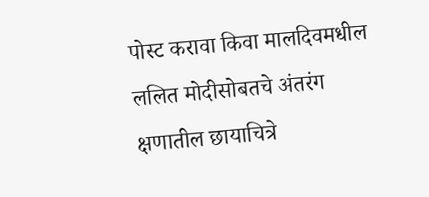पोस्ट करावा किवा मालदिवमधील ललित मोदीसोबतचे अंतरंग क्षणातील छायाचित्रे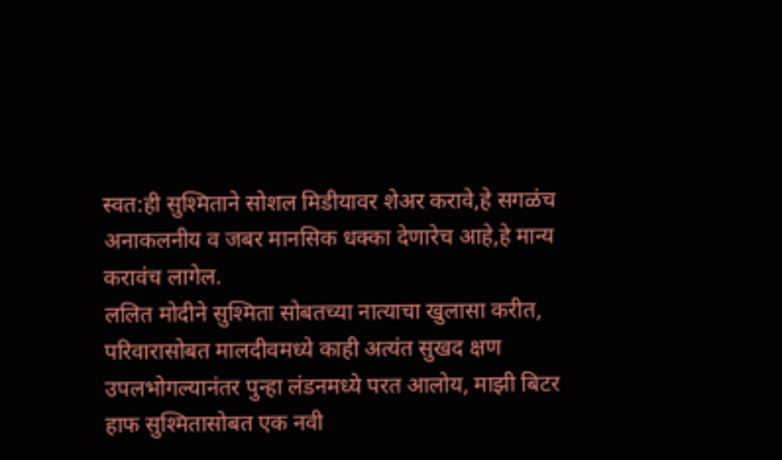स्वत:ही सुश्मिताने सोशल मिडीयावर शेअर करावे,हे सगळंच अनाकलनीय व जबर मानसिक धक्का देणारेच आहे,हे मान्य करावंच लागेल.
ललित मोदीने सुश्मिता सोबतच्या नात्याचा खुलासा करीत, परिवारासोबत मालदीवमध्ये काही अत्यंत सुखद क्षण उपलभोगल्यानंतर पुन्हा लंडनमध्ये परत आलोय, माझी बिटर हाफ सुश्मितासोबत एक नवी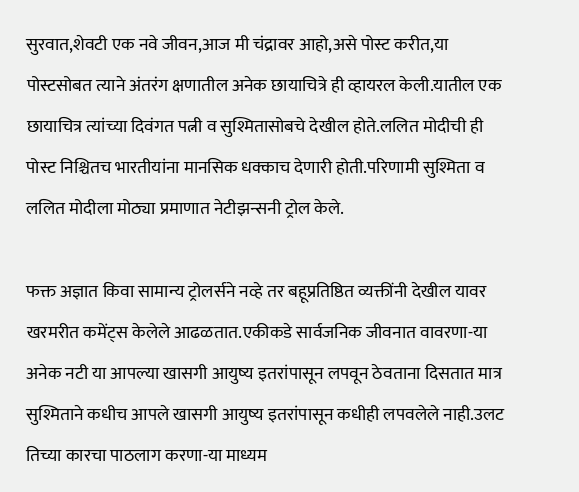सुरवात,शेवटी एक नवे जीवन,आज मी चंद्रावर आहो,असे पोस्ट करीत,या पोस्टसोबत त्याने अंतरंग क्षणातील अनेक छायाचित्रे ही व्हायरल केली.यातील एक छायाचित्र त्यांच्या दिवंगत पत्नी व सुश्मितासोबचे देखील होते.ललित मोदीची ही पोस्ट निश्चितच भारतीयांना मानसिक धक्काच देणारी होती.परिणामी सुश्मिता व ललित मोदीला मोठ्या प्रमाणात नेटीझन्सनी ट्रोल केले.

फक्त अज्ञात किवा सामान्य ट्रोलर्सने नव्हे तर बहूप्रतिष्ठित व्यक्तींनी देखील यावर खरमरीत कमेंट्स केलेले आढळतात.एकीकडे सार्वजनिक जीवनात वावरणा-या अनेक नटी या आपल्या खासगी आयुष्य इतरांपासून लपवून ठेवताना दिसतात मात्र सुश्मिताने कधीच आपले खासगी आयुष्य इतरांपासून कधीही लपवलेले नाही.उलट तिच्या कारचा पाठलाग करणा-या माध्यम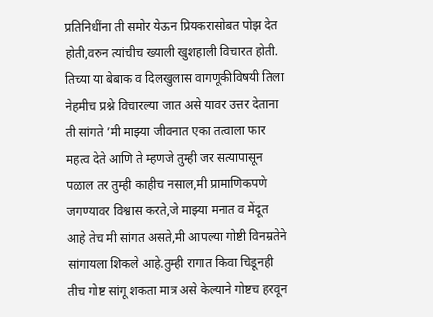प्रतिनिधींना ती समोर येऊन प्रियकरासोबत पोझ देत होती,वरुन त्यांचीच ख्याली खुशहाली विचारत होती.
तिच्या या बेबाक व दिलखुलास वागणूकीविषयी तिला नेहमीच प्रश्ने विचारल्या जात असे यावर उत्तर देताना ती सांगते ’मी माझ्या जीवनात एका तत्वाला फार महत्व देते आणि ते म्हणजे तुम्ही जर सत्यापासून पळाल तर तुम्ही काहीच नसाल,मी प्रामाणिकपणे जगण्यावर विश्वास करते,जे माझ्या मनात व मेंदूत आहे तेच मी सांगत असते,मी आपल्या गोष्टी विनम्रतेने सांगायला शिकले आहे.तुम्ही रागात किवा चिडूनही तीच गोष्ट सांगू शकता मात्र असे केल्याने गोष्टच हरवून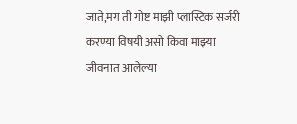जाते,मग ती गोष्ट माझी प्लास्टिक सर्जरी करण्या विषयी असो किवा माझ्या जीवनात आलेल्या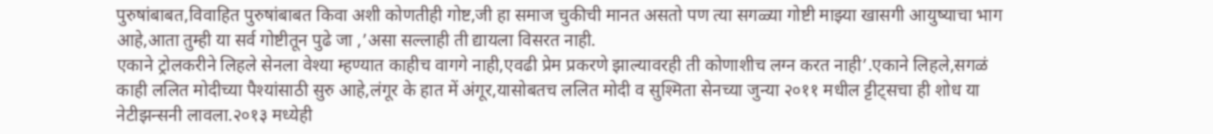पुरुषांबाबत,विवाहित पुरुषांबाबत किवा अशी कोणतीही गोष्ट,जी हा समाज चुकीची मानत असतो पण त्या सगळ्या गोष्टी माझ्या खासगी आयुष्याचा भाग आहे,आता तुम्ही या सर्व गोष्टीतून पुढे जा ,’असा सल्लाही ती द्यायला विसरत नाही.
एकाने ट्रोलकरीने लिहले सेनला वेश्या म्हण्यात काहीच वागगे नाही,एवढी प्रेम प्रकरणे झाल्यावरही ती कोणाशीच लग्न करत नाही’.एकाने लिहले,सगळं काही ललित मोदीच्या पैश्यांसाठी सुरु आहे,लंगूर के हात में अंगूर,यासोबतच ललित मोदी व सुश्मिता सेनच्या जुन्या २०११ मधील ट्टीट्सचा ही शोध या नेटीझन्सनी लावला.२०१३ मध्येही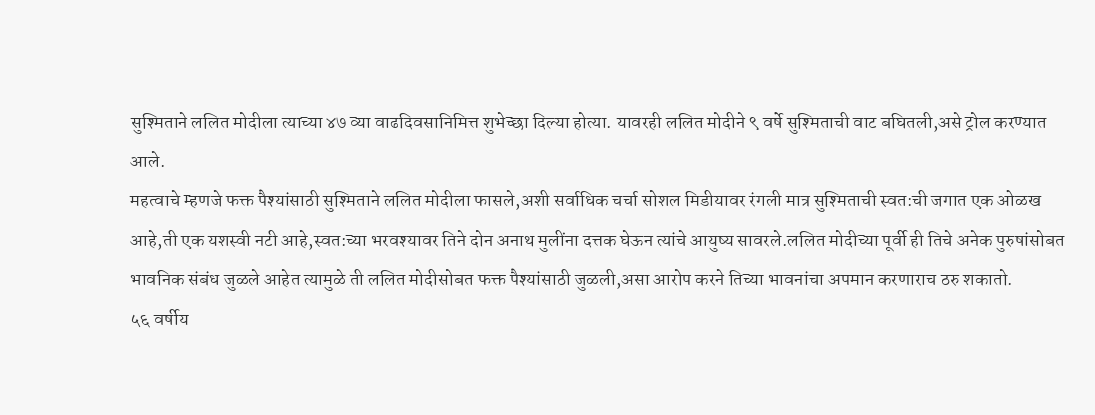सुश्मिताने ललित मोदीला त्याच्या ४७ व्या वाढदिवसानिमित्त शुभेच्छा दिल्या होत्या. यावरही ललित मोदीने ९ वर्षे सुश्मिताची वाट बघितली,असे ट्रोल करण्यात आले.
महत्वाचे म्हणजे फक्त पैश्यांसाठी सुश्मिताने ललित मोदीला फासले,अशी सर्वाधिक चर्चा सोशल मिडीयावर रंगली मात्र सुश्मिताची स्वत:ची जगात एक ओळख आहे,ती एक यशस्वी नटी आहे,स्वत:च्या भरवश्यावर तिने दोन अनाथ मुलींना दत्तक घेऊन त्यांचे आयुष्य सावरले.ललित मोदीच्या पूर्वी ही तिचे अनेक पुरुषांसोबत भावनिक संबंध जुळले आहेत त्यामुळे ती ललित मोदीसोबत फक्त पैश्यांसाठी जुळली,असा आरोप करने तिच्या भावनांचा अपमान करणाराच ठरु शकातो.
५६ वर्षीय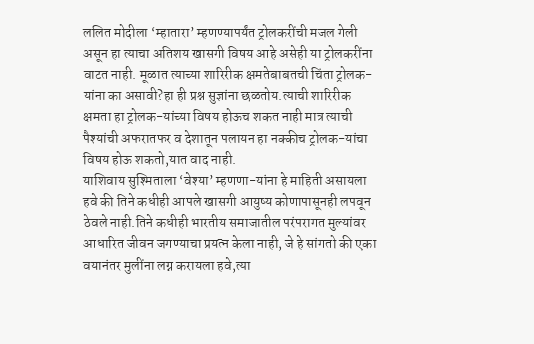ललित मोदीला ‘म्हातारा’ म्हणण्यापर्यंत ट्रोलकरींची मजल गेली असून हा त्याचा अतिशय खासगी विषय आहे असेही या ट्रोलकरींना वाटत नाही. मूळात त्याच्या शारिरीक क्षमतेबाबतची चिंता ट्रोलक-यांना का असावी?हा ही प्रश्न सुज्ञांना छळतोय.त्याची शारिरीक क्षमता हा ट्रोलक-यांच्या विषय होऊच शकत नाही मात्र त्याची पैश्यांची अफरातफर व देशातून पलायन हा नक्कीच ट्रोलक-यांचा विषय होऊ शकतो,यात वाद नाही.
याशिवाय सुश्मिताला ‘वेश्या’ म्हणणा-यांना हे माहिती असायला हवे की तिने कधीही आपले खासगी आयुष्य कोणापासूनही लपवून ठेवले नाही.तिने कधीही भारतीय समाजातील परंपरागत मुल्यांवर आधारित जीवन जगण्याचा प्रयत्न केला नाही, जे हे सांगतो की एका वयानंतर मुलींना लग्न करायला हवे,त्या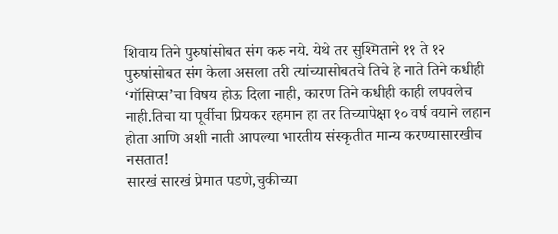शिवाय तिने पुरुषांसोबत संग करु नये. येथे तर सुश्मिताने ११ ते १२ पुरुषांसोबत संग केला असला तरी त्यांच्यासोबतचे तिचे हे नाते तिने कधीही ‘गॉसिप्स’चा विषय होऊ दिला नाही, कारण तिने कधीही काही लपवलेच नाही.तिचा या पूर्वीचा प्रियकर रहमान हा तर तिच्यापेक्षा १० वर्ष वयाने लहान होता आणि अशी नाती आपल्या भारतीय संस्कृतीत मान्य करण्यासारखीच नसतात!
सारखं सारखं प्रेमात पडणे,चुकीच्या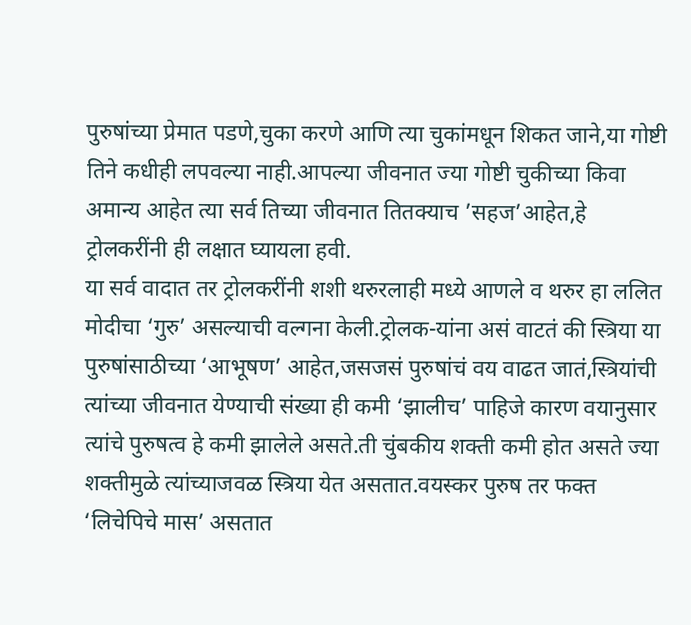पुरुषांच्या प्रेमात पडणे,चुका करणे आणि त्या चुकांमधून शिकत जाने,या गोष्टी तिने कधीही लपवल्या नाही.आपल्या जीवनात ज्या गोष्टी चुकीच्या किवा अमान्य आहेत त्या सर्व तिच्या जीवनात तितक्याच ’सहज’आहेत,हे ट्रोलकरींनी ही लक्षात घ्यायला हवी.
या सर्व वादात तर ट्रोलकरींनी शशी थरुरलाही मध्ये आणले व थरुर हा ललित मोदीचा ‘गुरु’ असल्याची वल्गना केली.ट्रोलक-यांना असं वाटतं की स्त्रिया या पुरुषांसाठीच्या ‘आभूषण’ आहेत,जसजसं पुरुषांचं वय वाढत जातं,स्त्रियांची त्यांच्या जीवनात येण्याची संख्या ही कमी ‘झालीच’ पाहिजे कारण वयानुसार त्यांचे पुरुषत्व हे कमी झालेले असते.ती चुंबकीय शक्ती कमी होत असते ज्या शक्तीमुळे त्यांच्याजवळ स्त्रिया येत असतात.वयस्कर पुरुष तर फक्त ‘लिचेपिचे मास’ असतात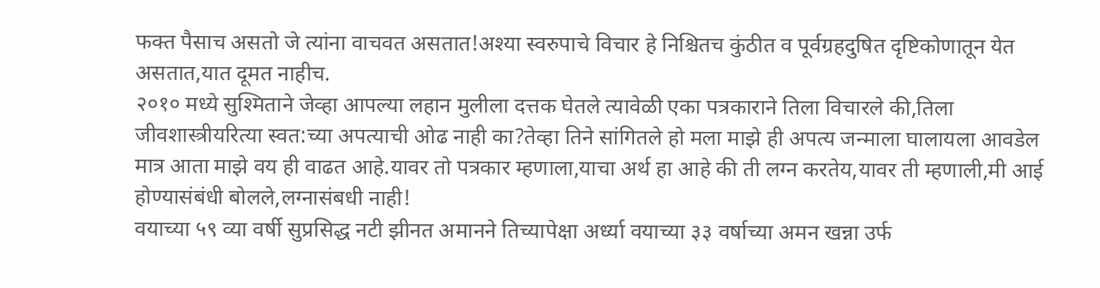फक्त पैसाच असतो जे त्यांना वाचवत असतात!अश्या स्वरुपाचे विचार हे निश्चितच कुंठीत व पूर्वग्रहदुषित दृष्टिकोणातून येत असतात,यात दूमत नाहीच.
२०१० मध्ये सुश्मिताने जेव्हा आपल्या लहान मुलीला दत्तक घेतले त्यावेळी एका पत्रकाराने तिला विचारले की,तिला जीवशास्त्रीयरित्या स्वत:च्या अपत्याची ओढ नाही का?तेव्हा तिने सांगितले हो मला माझे ही अपत्य जन्माला घालायला आवडेल मात्र आता माझे वय ही वाढत आहे.यावर तो पत्रकार म्हणाला,याचा अर्थ हा आहे की ती लग्न करतेय,यावर ती म्हणाली,मी आई होण्यासंबंधी बोलले,लग्नासंबधी नाही!
वयाच्या ५९ व्या वर्षी सुप्रसिद्ध नटी झीनत अमानने तिच्यापेक्षा अर्ध्या वयाच्या ३३ वर्षाच्या अमन खन्ना उर्फ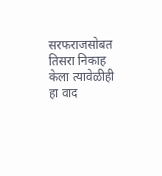सरफराजसोबत तिसरा निकाह केला त्यावेळीही हा वाद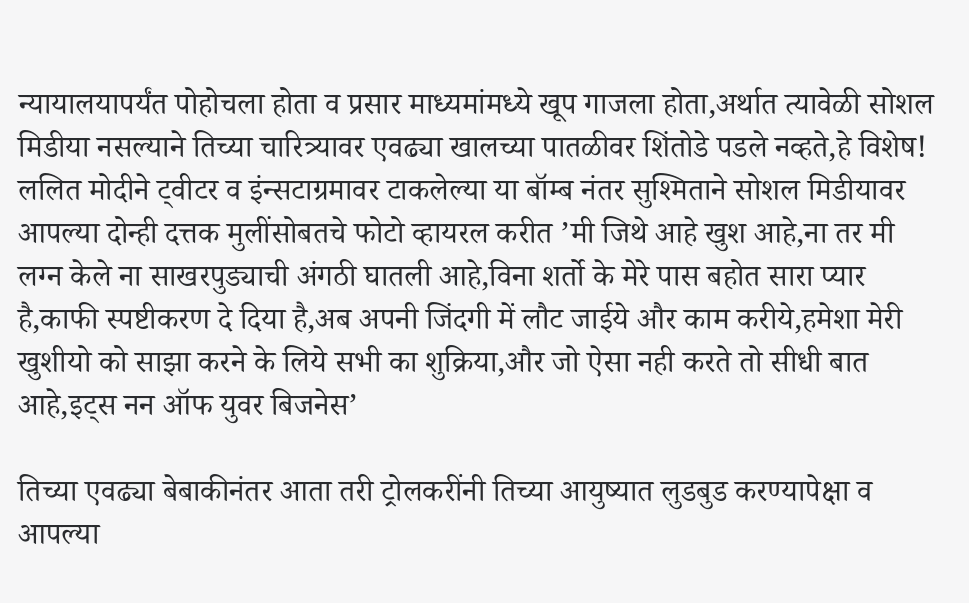न्यायालयापर्यंत पोहोचला होता व प्रसार माध्यमांमध्ये खूप गाजला होता,अर्थात त्यावेळी सोशल मिडीया नसल्याने तिच्या चारित्र्यावर एवढ्या खालच्या पातळीवर शिंतोडे पडले नव्हते,हे विशेष!
ललित मोदीने ट्वीटर व इंन्सटाग्रमावर टाकलेल्या या बॉम्ब नंतर सुश्मिताने सोशल मिडीयावर आपल्या दोन्ही दत्तक मुलींसोबतचे फोटो व्हायरल करीत ’मी जिथे आहे खुश आहे,ना तर मी लग्न केले ना साखरपुड्याची अंगठी घातली आहे,विना शर्तो के मेरे पास बहोत सारा प्यार है,काफी स्पष्टीकरण दे दिया है,अब अपनी जिंदगी में लौट जाईये और काम करीये,हमेशा मेरी खुशीयो को साझा करने के लिये सभी का शुक्रिया,और जो ऐसा नही करते तो सीधी बात आहे,इट्स नन ऑफ युवर बिजनेस’

तिच्या एवढ्या बेबाकीनंतर आता तरी ट्रोलकरींनी तिच्या आयुष्यात लुडबुड करण्यापेक्षा व आपल्या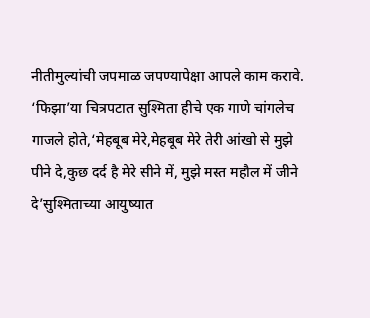नीतीमुल्यांची जपमाळ जपण्यापेक्षा आपले काम करावे.
‘फिझा’या चित्रपटात सुश्मिता हीचे एक गाणे चांगलेच गाजले होते,‘मेहबूब मेरे,मेहबूब मेरे तेरी आंखो से मुझे पीने दे,कुछ दर्द है मेरे सीने में, मुझे मस्त महौल में जीने दे’सुश्मिताच्या आयुष्यात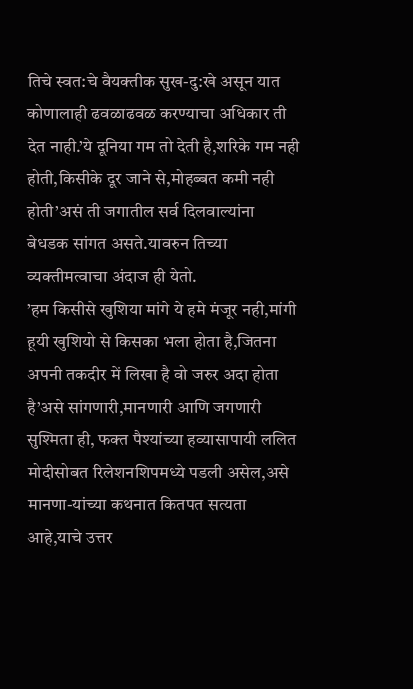तिचे स्वत:चे वैयक्तीक सुख-दु:खे असून यात कोणालाही ढवळाढवळ करण्याचा अधिकार ती देत नाही.’ये दूनिया गम तो देती है,शरिके गम नही होती,किसीके दूर जाने से,मोहब्बत कमी नही होती’असं ती जगातील सर्व दिलवाल्यांना बेधडक सांगत असते.यावरुन तिच्या व्यक्तीमत्वाचा अंदाज ही येतो.
’हम किसीसे खुशिया मांगे ये हमे मंजूर नही,मांगी हूयी खुशियो से किसका भला होता है,जितना अपनी तकदीर में लिखा है वो जरुर अदा होता है’असे सांगणारी,मानणारी आणि जगणारी सुश्मिता ही, फक्त पैश्यांच्या हव्यासापायी ललित मोदीसोबत रिलेशनशिपमध्ये पडली असेल,असे मानणा-यांच्या कथनात कितपत सत्यता आहे,याचे उत्तर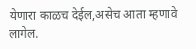येणारा काळच देईल,असेच आता म्हणावे लागेल.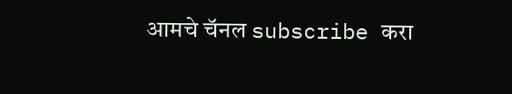आमचे चॅनल subscribe करा